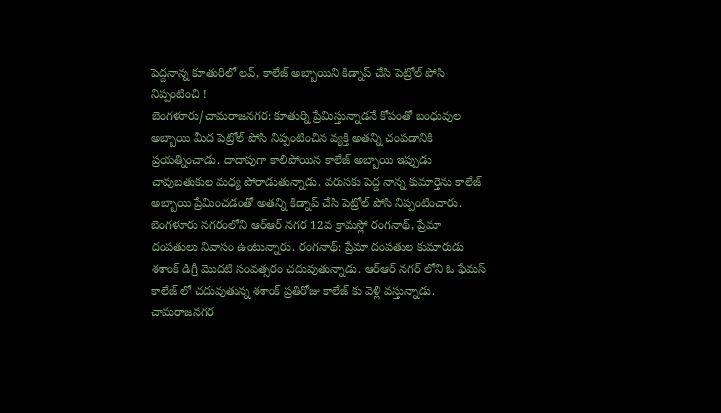పెద్దనాన్న కూతురిలో లవ్, కాలేజ్ అబ్బాయిని కిడ్నాప్ చేసి పెట్రోల్ పోసి నిప్పంటించి !
బెంగళూరు/చామరాజనగర: కూతుర్ని ప్రేమిస్తున్నాడనే కోపంతో బంధువుల అబ్బాయి మీద పెట్రోల్ పోసి నిప్పంటించిన వ్యక్తి అతన్ని చంపడానికి ప్రయత్నించాడు. దాదాపుగా కాలిపోయిన కాలేజ్ అబ్బాయి ఇప్పుడు చావుబతుకుల మధ్య పోరాడుతున్నాడు. వరుసకు పెద్ద నాన్న కుమార్తెను కాలేజ్ అబ్బాయి ప్రేమించడంతో అతన్ని కిడ్నాప్ చేసి పెట్రోల్ పోసి నిప్పంటించారు.
బెంగళూరు నగరంలోని ఆర్ఆర్ నగర 12వ క్రామస్లో రంగనాథ్, ప్రేమా దంపతులు నివాసం ఉంటున్నారు. రంగనాథ్: ప్రేమా దంపతుల కుమారుడు శశాంక్ డిగ్రీ మొదటి సంవత్సరం చదువుతున్నాడు. ఆర్ఆర్ నగర్ లోని ఓ ఫేమస్ కాలేజ్ లో చదువుతున్న శశాంక్ ప్రతిరోజు కాలేజ్ కు వెళ్లి వస్తున్నాడు. చామరాజనగర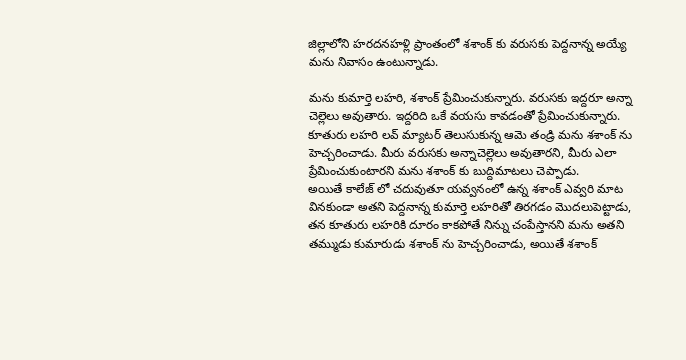జిల్లాలోని హరదనహళ్లి ప్రాంతంలో శశాంక్ కు వరుసకు పెద్దనాన్న అయ్యే మను నివాసం ఉంటున్నాడు.

మను కుమార్తె లహరి, శశాంక్ ప్రేమించుకున్నారు. వరుసకు ఇద్దరూ అన్నా చెల్లెలు అవుతారు. ఇద్దరిది ఒకే వయసు కావడంతో ప్రేమించుకున్నారు. కూతురు లహరి లవ్ మ్యాటర్ తెలుసుకున్న ఆమె తండ్రి మను శశాంక్ ను హెచ్చరించాడు. మీరు వరుసకు అన్నాచెల్లెలు అవుతారని, మీరు ఎలా ప్రేమించుకుంటారని మను శశాంక్ కు బుద్దిమాటలు చెప్పాడు.
అయితే కాలేజ్ లో చదువుతూ యవ్వనంలో ఉన్న శశాంక్ ఎవ్వరి మాట వినకుండా అతని పెద్దనాన్న కుమార్తె లహరితో తిరగడం మొదలుపెట్టాడు, తన కూతురు లహరికి దూరం కాకపోతే నిన్ను చంపేస్తానని మను అతని తమ్ముడు కుమారుడు శశాంక్ ను హెచ్చరించాడు, అయితే శశాంక్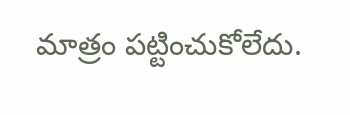మాత్రం పట్టించుకోలేదు.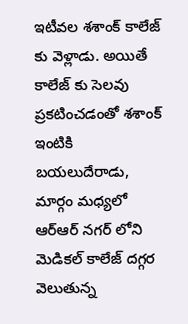ఇటీవల శశాంక్ కాలేజ్ కు వెళ్లాడు. అయితే కాలేజ్ కు సెలవు ప్రకటించడంతో శశాంక్ ఇంటికి బయలుదేరాడు, మార్గం మధ్యలో ఆర్ఆర్ నగర్ లోని మెడికల్ కాలేజ్ దగ్గర వెలుతున్న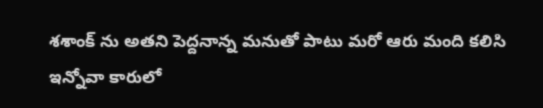శశాంక్ ను అతని పెద్దనాన్న మనుతో పాటు మరో ఆరు మంది కలిసి ఇన్నోవా కారులో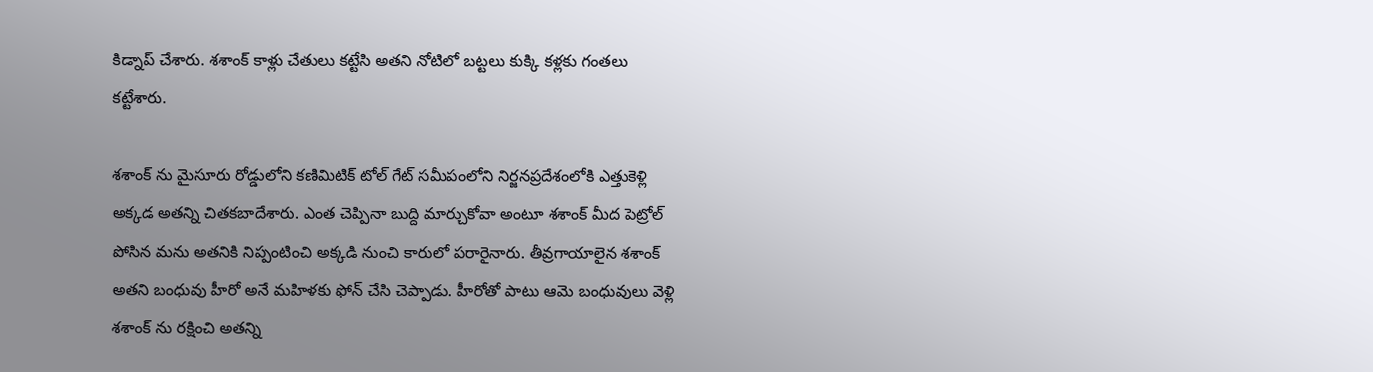కిడ్నాప్ చేశారు. శశాంక్ కాళ్లు చేతులు కట్టేసి అతని నోటిలో బట్టలు కుక్కి కళ్లకు గంతలు కట్టేశారు.

శశాంక్ ను మైసూరు రోడ్డులోని కణిమిటిక్ టోల్ గేట్ సమీపంలోని నిర్జనప్రదేశంలోకి ఎత్తుకెళ్లి అక్కడ అతన్ని చితకబాదేశారు. ఎంత చెప్పినా బుద్ది మార్చుకోవా అంటూ శశాంక్ మీద పెట్రోల్ పోసిన మను అతనికి నిప్పంటించి అక్కడి నుంచి కారులో పరారైనారు. తీవ్రగాయాలైన శశాంక్ అతని బంధువు హీరో అనే మహిళకు ఫోన్ చేసి చెప్పాడు. హీరోతో పాటు ఆమె బంధువులు వెళ్లి శశాంక్ ను రక్షించి అతన్ని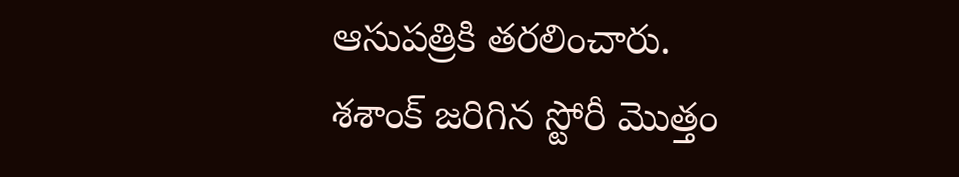ఆసుపత్రికి తరలించారు.
శశాంక్ జరిగిన స్టోరీ మొత్తం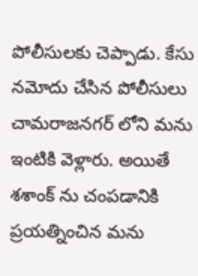పోలీసులకు చెప్పాడు. కేసు నమోదు చేసిన పోలీసులు చామరాజనగర్ లోని మను ఇంటికి వెళ్లారు. అయితే శశాంక్ ను చంపడానికి ప్రయత్నించిన మను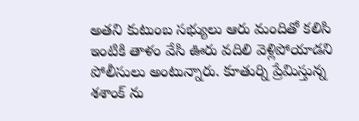అతని కుటుంబ సభ్యులు ఆరు మందితో కలిసి ఇంటికి తాళం వేసి ఊరు వదిలి వెళ్లిపోయాడని పోలీసులు అంటున్నారు. కూతుర్ని ప్రేమిస్తున్న శశాంక్ ను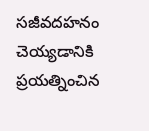సజీవదహనం చెయ్యడానికి ప్రయత్నించిన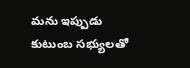మను ఇప్పుడు కుటుంబ సభ్యులతో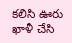కలిసి ఊరు ఖాళీ చేసి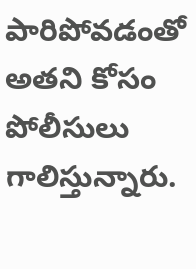పారిపోవడంతో అతని కోసం పోలీసులు గాలిస్తున్నారు.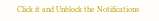Click it and Unblock the Notifications